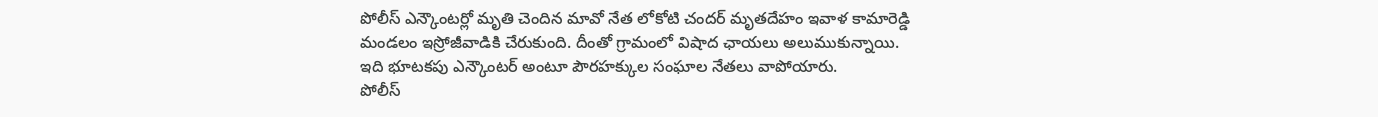పోలీస్ ఎన్కౌంటర్లో మృతి చెందిన మావో నేత లోకోటి చందర్ మృతదేహం ఇవాళ కామారెడ్డి మండలం ఇస్రోజీవాడికి చేరుకుంది. దీంతో గ్రామంలో విషాద ఛాయలు అలుముకున్నాయి. ఇది భూటకపు ఎన్కౌంటర్ అంటూ పౌరహక్కుల సంఘాల నేతలు వాపోయారు.
పోలీస్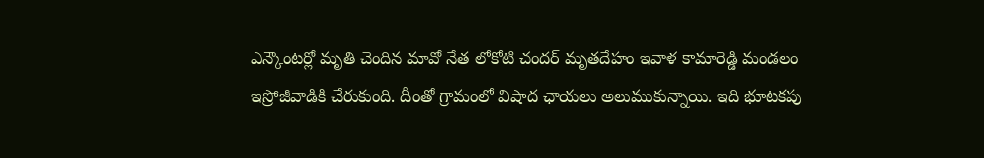ఎన్కౌంటర్లో మృతి చెందిన మావో నేత లోకోటి చందర్ మృతదేహం ఇవాళ కామారెడ్డి మండలం ఇస్రోజీవాడికి చేరుకుంది. దీంతో గ్రామంలో విషాద ఛాయలు అలుముకున్నాయి. ఇది భూటకపు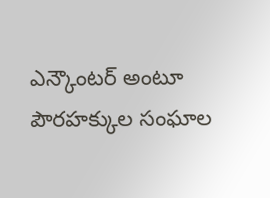ఎన్కౌంటర్ అంటూ పౌరహక్కుల సంఘాల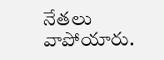నేతలు వాపోయారు.